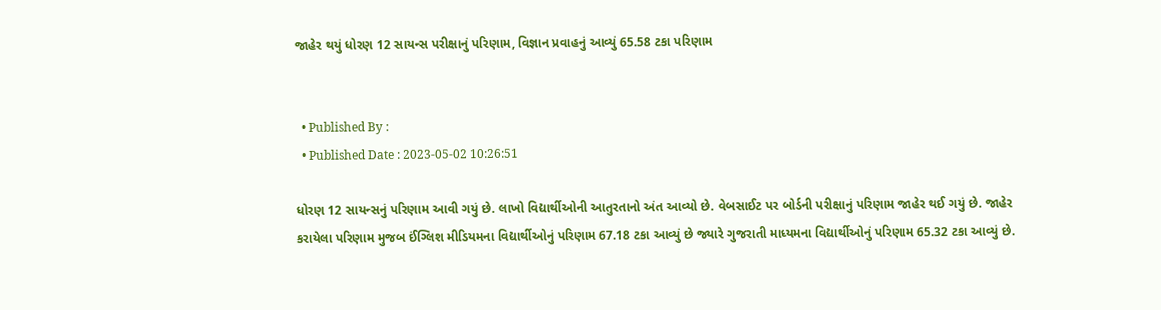જાહેર થયું ધોરણ 12 સાયન્સ પરીક્ષાનું પરિણામ, વિજ્ઞાન પ્રવાહનું આવ્યું 65.58 ટકા પરિણામ


  • Published By :
  • Published Date : 2023-05-02 10:26:51

ધોરણ 12 સાયન્સનું પરિણામ આવી ગયું છે. લાખો વિદ્યાર્થીઓની આતુરતાનો અંત આવ્યો છે. વેબસાઈટ પર બોર્ડની પરીક્ષાનું પરિણામ જાહેર થઈ ગયું છે. જાહેર કરાયેલા પરિણામ મુજબ ઈંગ્લિશ મીડિયમના વિદ્યાર્થીઓનું પરિણામ 67.18 ટકા આવ્યું છે જ્યારે ગુજરાતી માધ્યમના વિદ્યાર્થીઓનું પરિણામ 65.32 ટકા આવ્યું છે.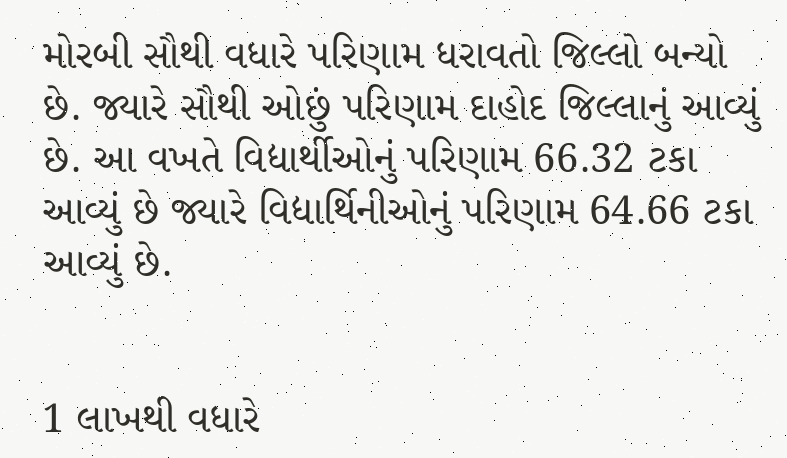મોરબી સૌથી વધારે પરિણામ ધરાવતો જિલ્લો બન્યો છે. જ્યારે સૌથી ઓછું પરિણામ દાહોદ જિલ્લાનું આવ્યું છે. આ વખતે વિદ્યાર્થીઓનું પરિણામ 66.32 ટકા આવ્યું છે જ્યારે વિદ્યાર્થિનીઓનું પરિણામ 64.66 ટકા આવ્યું છે.


1 લાખથી વધારે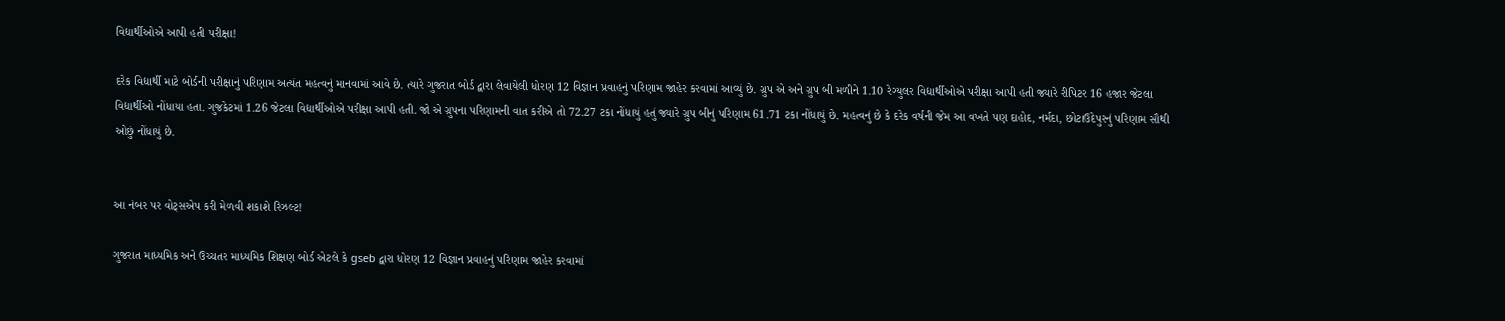વિદ્યાર્થીઓએ આપી હતી પરીક્ષા!

દરેક વિદ્યાર્થી માટે બોર્ડની પરીક્ષાનું પરિણામ અત્યંત મહત્વનું માનવામાં આવે છે. ત્યારે ગુજરાત બોર્ડ દ્વારા લેવાયેલી ધોરણ 12 વિજ્ઞાન પ્રવાહનું પરિણામ જાહેર કરવામાં આવ્યું છે. ગ્રુપ એ અને ગ્રુપ બી મળીને 1.10 રેગ્યુલર વિદ્યાર્થીઓએ પરીક્ષા આપી હતી જ્યારે રીપિટર 16 હજાર જેટલા વિદ્યાર્થીઓ નોંધાયા હતા. ગુજકેટમાં 1.26 જેટલા વિદ્યાર્થીઓએ પરીક્ષા આપી હતી. જો એ ગ્રુપના પરિણામની વાત કરીએ તો 72.27 ટકા નોંધાયું હતું જ્યારે ગ્રુપ બીનું પરિણામ 61.71 ટકા નોંધાયું છે. મહત્વનું છે કે દરેક વર્ષની જેમ આ વખતે પણ દાહોદ, નર્મદા, છોટાઉદેપુરનું પરિણામ સૌથી ઓછું નોંધાયું છે.


આ નંબર પર વોટ્સએપ કરી મેળવી શકાશે રિઝલ્ટ!

ગુજરાત માધ્યમિક અને ઉચ્ચતર માધ્યમિક શિક્ષણ બોર્ડ એટલે કે gseb દ્વારા ધોરણ 12 વિજ્ઞાન પ્રવાહનું પરિણામ જાહેર કરવામાં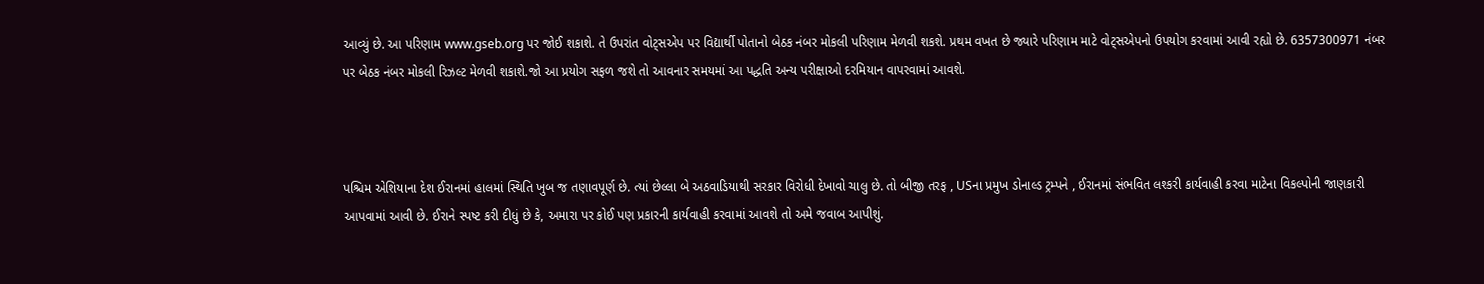આવ્યું છે. આ પરિણામ www.gseb.org પર જોઈ શકાશે. તે ઉપરાંત વોટ્સએપ પર વિદ્યાર્થી પોતાનો બેઠક નંબર મોકલી પરિણામ મેળવી શકશે. પ્રથમ વખત છે જ્યારે પરિણામ માટે વોટ્સએપનો ઉપયોગ કરવામાં આવી રહ્યો છે. 6357300971 નંબર પર બેઠક નંબર મોકલી રિઝલ્ટ મેળવી શકાશે.જો આ પ્રયોગ સફળ જશે તો આવનાર સમયમાં આ પદ્ધતિ અન્ય પરીક્ષાઓ દરમિયાન વાપરવામાં આવશે.



પશ્ચિમ એશિયાના દેશ ઈરાનમાં હાલમાં સ્થિતિ ખુબ જ તણાવપૂર્ણ છે. ત્યાં છેલ્લા બે અઠવાડિયાથી સરકાર વિરોધી દેખાવો ચાલુ છે. તો બીજી તરફ , USના પ્રમુખ ડોનાલ્ડ ટ્રમ્પને , ઈરાનમાં સંભવિત લશ્કરી કાર્યવાહી કરવા માટેના વિકલ્પોની જાણકારી આપવામાં આવી છે. ઈરાને સ્પષ્ટ કરી દીધું છે કે, અમારા પર કોઈ પણ પ્રકારની કાર્યવાહી કરવામાં આવશે તો અમે જવાબ આપીશું.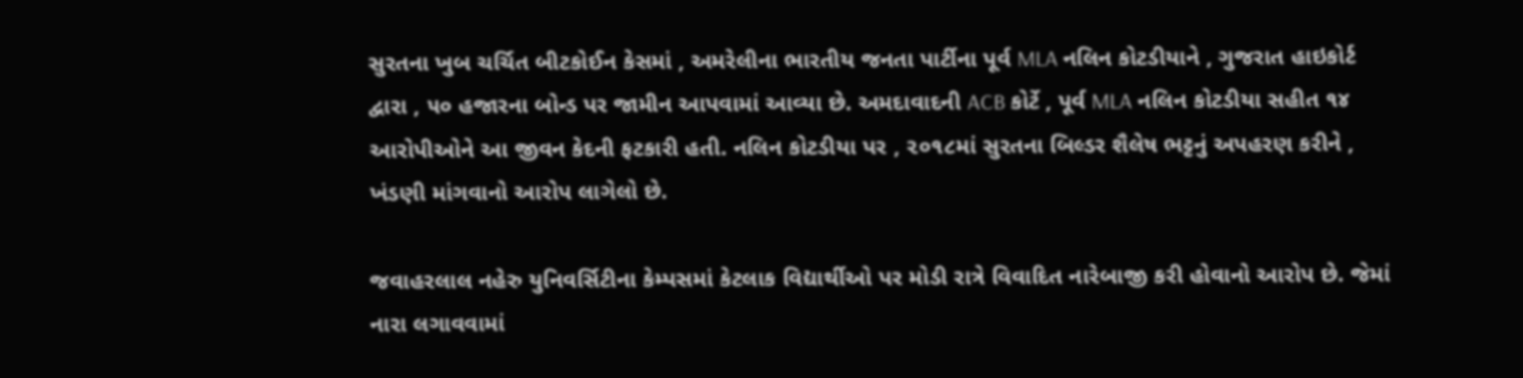સુરતના ખુબ ચર્ચિત બીટકોઈન કેસમાં , અમરેલીના ભારતીય જનતા પાર્ટીના પૂર્વ MLA નલિન કોટડીયાને , ગુજરાત હાઇકોર્ટ દ્વારા , ૫૦ હજારના બોન્ડ પર જામીન આપવામાં આવ્યા છે. અમદાવાદની ACB કોર્ટે , પૂર્વ MLA નલિન કોટડીયા સહીત ૧૪ આરોપીઓને આ જીવન કેદની ફટકારી હતી. નલિન કોટડીયા પર , ૨૦૧૮માં સુરતના બિલ્ડર શૈલેષ ભટ્ટનું અપહરણ કરીને , ખંડણી માંગવાનો આરોપ લાગેલો છે.

જવાહરલાલ નહેરુ યુનિવર્સિટીના કેમ્પસમાં કેટલાક વિદ્યાર્થીઓ પર મોડી રાત્રે વિવાદિત નારેબાજી કરી હોવાનો આરોપ છે. જેમાં નારા લગાવવામાં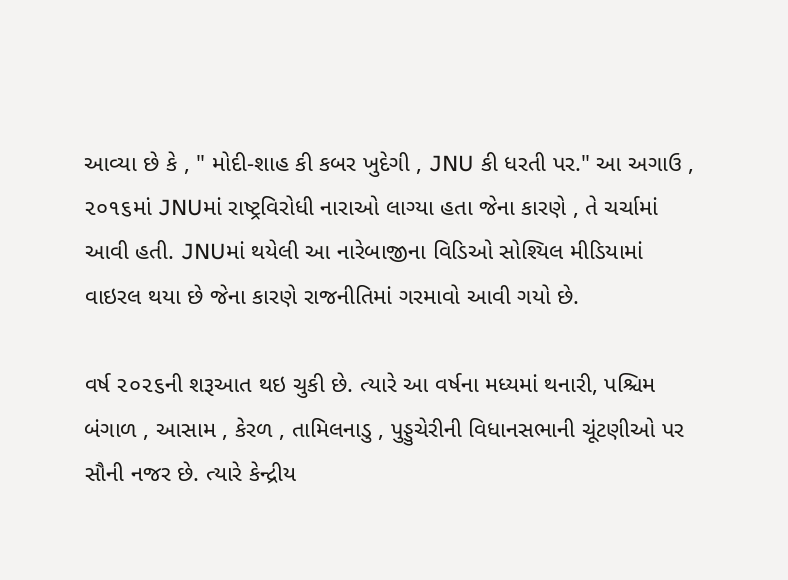આવ્યા છે કે , " મોદી-શાહ કી કબર ખુદેગી , JNU કી ધરતી પર." આ અગાઉ , ૨૦૧૬માં JNUમાં રાષ્ટ્રવિરોધી નારાઓ લાગ્યા હતા જેના કારણે , તે ચર્ચામાં આવી હતી. JNUમાં થયેલી આ નારેબાજીના વિડિઓ સોશ્યિલ મીડિયામાં વાઇરલ થયા છે જેના કારણે રાજનીતિમાં ગરમાવો આવી ગયો છે.

વર્ષ ૨૦૨૬ની શરૂઆત થઇ ચુકી છે. ત્યારે આ વર્ષના મધ્યમાં થનારી, પશ્ચિમ બંગાળ , આસામ , કેરળ , તામિલનાડુ , પુડ્ડુચેરીની વિધાનસભાની ચૂંટણીઓ પર સૌની નજર છે. ત્યારે કેન્દ્રીય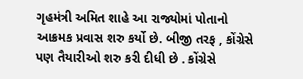ગૃહમંત્રી અમિત શાહે આ રાજ્યોમાં પોતાનો આક્રમક પ્રવાસ શરુ કર્યો છે. બીજી તરફ , કોંગ્રેસે પણ તૈયારીઓ શરુ કરી દીધી છે . કોંગ્રેસે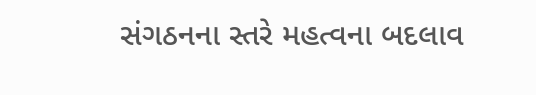સંગઠનના સ્તરે મહત્વના બદલાવ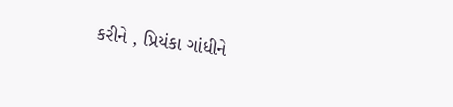કરીને , પ્રિયંકા ગાંધીને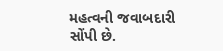મહત્વની જવાબદારી સોંપી છે.